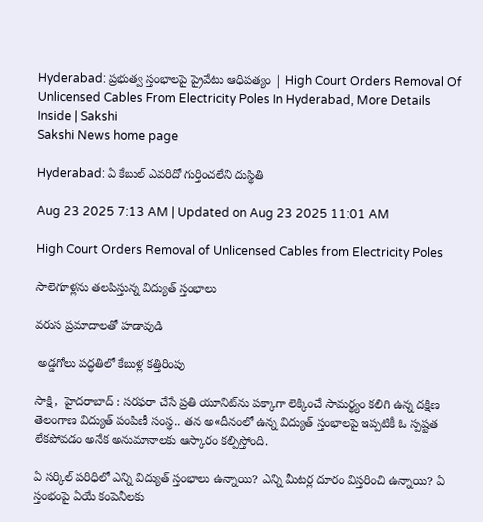Hyderabad: ప్రభుత్వ స్తంభాలపై ప్రైవేటు ఆధిపత్యం | High Court Orders Removal Of Unlicensed Cables From Electricity Poles In Hyderabad, More Details Inside | Sakshi
Sakshi News home page

Hyderabad: ఏ కేబుల్‌ ఎవరిదో గుర్తించలేని దుస్థితి

Aug 23 2025 7:13 AM | Updated on Aug 23 2025 11:01 AM

High Court Orders Removal of Unlicensed Cables from Electricity Poles

సాలెగూళ్లను తలపిస్తున్న విద్యుత్‌ స్తంభాలు

వరుస ప్రమాదాలతో హడావుడి

 అడ్డగోలు పద్ధతిలో కేబుళ్ల కత్తిరింపు

సాక్షి,  హైదరాబాద్‌ : సరఫరా చేసే ప్రతి యూనిట్‌ను పక్కాగా లెక్కించే సామర్థ్యం కలిగి ఉన్న దక్షిణ తెలంగాణ విద్యుత్‌ పంపిణీ సంస్థ.. తన అ«దీనంలో ఉన్న విద్యుత్‌ స్తంభాలపై ఇప్పటికీ ఓ స్పష్టత లేకపోవడం అనేక అనుమానాలకు ఆస్కారం కల్పిస్తోంది.

ఏ సర్కిల్‌ పరిధిలో ఎన్ని విద్యుత్‌ స్తంభాలు ఉన్నాయి? ఎన్ని మీటర్ల దూరం విస్తరించి ఉన్నాయి? ఏ స్తంభంపై ఏయే కంపెనీలకు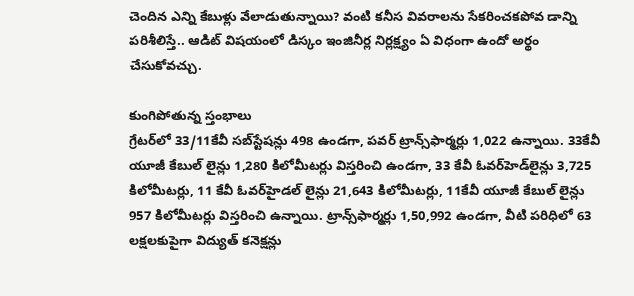చెందిన ఎన్ని కేబుళ్లు వేలాడుతున్నాయి? వంటి కనీస వివరాలను సేకరించకపోవ డాన్ని పరిశీలిస్తే.. ఆడిట్‌ విషయంలో డిస్కం ఇంజినీర్ల నిర్లక్ష్యం ఏ విధంగా ఉందో అర్థం చేసుకోవచ్చు.

కుంగిపోతున్న స్తంభాలు
గ్రేటర్‌లో 33/11కేవీ సబ్‌స్టేషన్లు 498 ఉండగా, పవర్‌ ట్రాన్స్‌ఫార్మర్లు 1,022 ఉన్నాయి. 33కేవీ యూజీ కేబుల్‌ లైన్లు 1,280 కిలోమీటర్లు విస్తరించి ఉండగా, 33 కేవీ ఓవర్‌హెడ్‌లైన్లు 3,725 కిలోమీటర్లు, 11 కేవీ ఓవర్‌హైడల్‌ లైన్లు 21,643 కిలోమీటర్లు, 11కేవీ యూజీ కేబుల్‌ లైన్లు 957 కిలోమీటర్లు విస్తరించి ఉన్నాయి. ట్రాన్స్‌ఫార్మర్లు 1,50,992 ఉండగా, వీటి పరిధిలో 63 లక్షలకుపైగా విద్యుత్‌ కనెక్షన్లు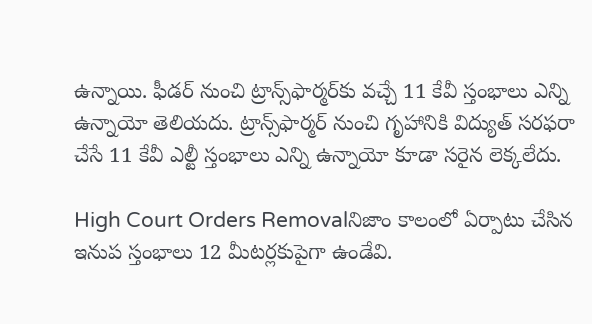ఉన్నాయి. ఫీడర్‌ నుంచి ట్రాన్స్‌ఫార్మర్‌కు వచ్చే 11 కేవీ స్తంభాలు ఎన్ని ఉన్నాయో తెలియదు. ట్రాన్స్‌ఫార్మర్‌ నుంచి గృహానికి విద్యుత్‌ సరఫరా చేసే 11 కేవీ ఎల్టీ స్తంభాలు ఎన్ని ఉన్నాయో కూడా సరైన లెక్కలేదు.

High Court Orders Removalనిజాం కాలంలో ఏర్పాటు చేసిన ఇనుప స్తంభాలు 12 మీటర్లకుపైగా ఉండేవి.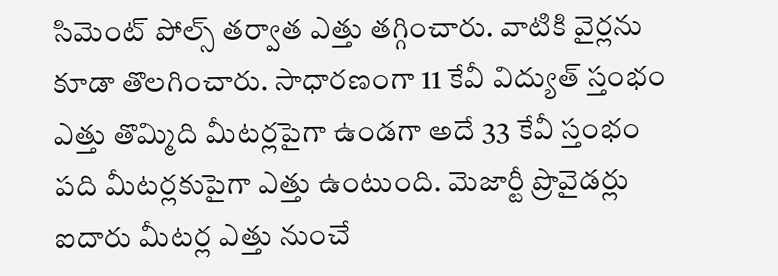సిమెంట్‌ పోల్స్‌ తర్వాత ఎత్తు తగ్గించారు. వాటికి వైర్లను కూడా తొలగించారు. సాధారణంగా 11 కేవీ విద్యుత్‌ స్తంభం ఎత్తు తొమ్మిది మీటర్లపైగా ఉండగా అదే 33 కేవీ స్తంభం పది మీటర్లకుపైగా ఎత్తు ఉంటుంది. మెజార్టీ ప్రొవైడర్లు ఐదారు మీటర్ల ఎత్తు నుంచే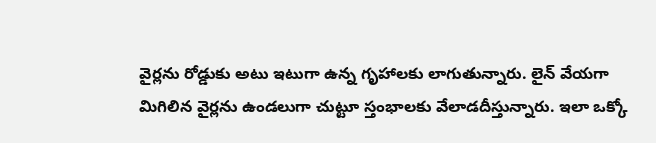వైర్లను రోడ్డుకు అటు ఇటుగా ఉన్న గృహాలకు లాగుతున్నారు. లైన్‌ వేయగా మిగిలిన వైర్లను ఉండలుగా చుట్టూ స్తంభాలకు వేలాడదీస్తున్నారు. ఇలా ఒక్కో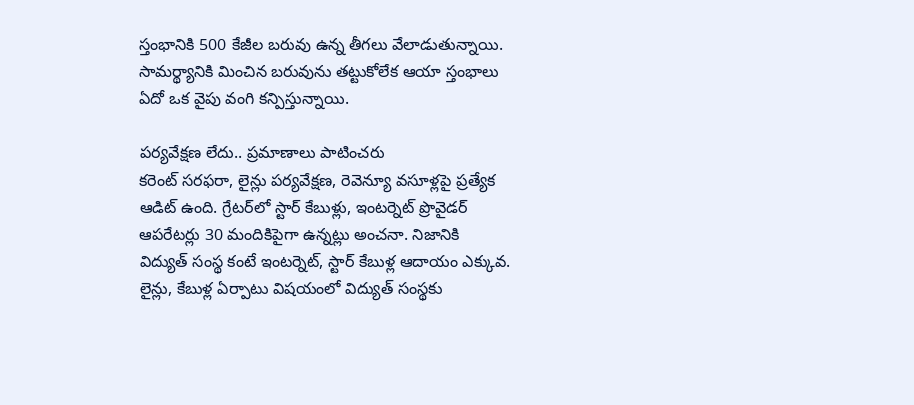స్తంభానికి 500 కేజీల బరువు ఉన్న తీగలు వేలాడుతున్నాయి. సామర్థ్యానికి మించిన బరువును తట్టుకోలేక ఆయా స్తంభాలు ఏదో ఒక వైపు వంగి కన్పిస్తున్నాయి.

పర్యవేక్షణ లేదు.. ప్రమాణాలు పాటించరు
కరెంట్‌ సరఫరా, లైన్లు పర్యవేక్షణ, రెవెన్యూ వసూళ్లపై ప్రత్యేక ఆడిట్‌ ఉంది. గ్రేటర్‌లో స్టార్‌ కేబుళ్లు, ఇంటర్నెట్‌ ప్రొవైడర్‌ ఆపరేటర్లు 30 మందికిపైగా ఉన్నట్లు అంచనా. నిజానికి విద్యుత్‌ సంస్థ కంటే ఇంటర్నెట్, స్టార్‌ కేబుళ్ల ఆదాయం ఎక్కువ.  లైన్లు, కేబుళ్ల ఏర్పాటు విషయంలో విద్యుత్‌ సంస్థకు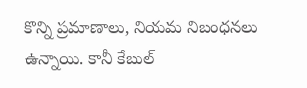కొన్ని ప్రమాణాలు, నియమ నిబంధనలు ఉన్నాయి. కానీ కేబుల్‌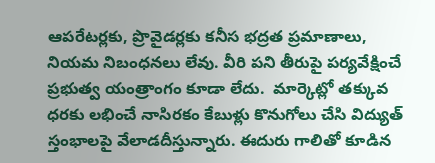ఆపరేటర్లకు, ప్రొవైడర్లకు కనీస భద్రత ప్రమాణాలు, నియమ నిబంధనలు లేవు. వీరి పని తీరుపై పర్యవేక్షించే ప్రభుత్వ యంత్రాంగం కూడా లేదు.  మార్కెట్లో తక్కువ ధరకు లభించే నాసిరకం కేబుళ్లు కొనుగోలు చేసి విద్యుత్‌ స్తంభాలపై వేలాడదీస్తున్నారు. ఈదురు గాలితో కూడిన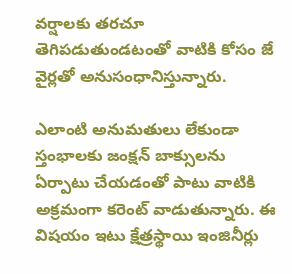వర్షాలకు తరచూ తెగిపడుతుండటంతో వాటికి కోసం జే వైర్లతో అనుసంధానిస్తున్నారు.

ఎలాంటి అనుమతులు లేకుండా స్తంభాలకు జంక్షన్‌ బాక్సులను ఏర్పాటు చేయడంతో పాటు వాటికి అక్రమంగా కరెంట్‌ వాడుతున్నారు. ఈ విషయం ఇటు క్షేత్రస్థాయి ఇంజినీర్లు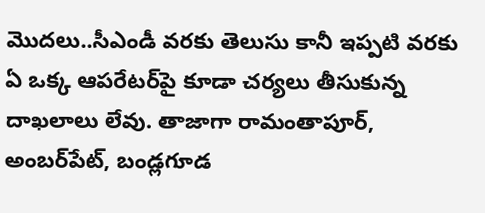మొదలు..సీఎండీ వరకు తెలుసు కానీ ఇప్పటి వరకు ఏ ఒక్క ఆపరేటర్‌పై కూడా చర్యలు తీసుకున్న దాఖలాలు లేవు. తాజాగా రామంతాపూర్, అంబర్‌పేట్, బండ్లగూడ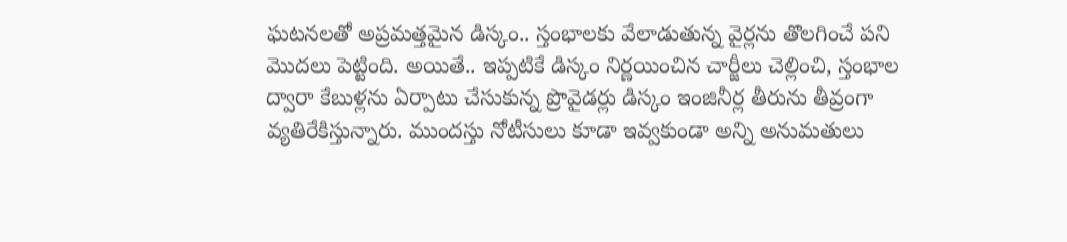ఘటనలతో అప్రమత్తమైన డిస్కం.. స్తంభాలకు వేలాడుతున్న వైర్లను తొలగించే పని మొదలు పెట్టింది. అయితే.. ఇప్పటికే డిస్కం నిర్ణయించిన చార్జీలు చెల్లించి, స్తంభాల ద్వారా కేబుళ్లను ఏర్పాటు చేసుకున్న ప్రొవైడర్లు డిస్కం ఇంజినీర్ల తీరును తీవ్రంగా వ్యతిరేకిస్తున్నారు. ముందస్తు నోటీసులు కూడా ఇవ్వకుండా అన్ని అనుమతులు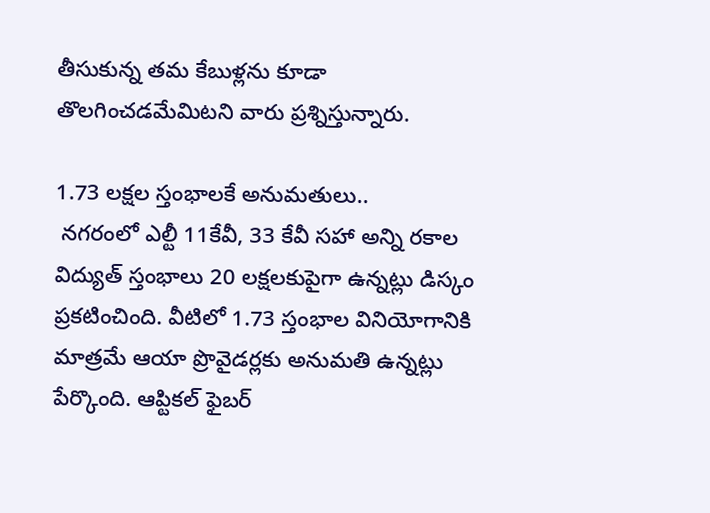తీసుకున్న తమ కేబుళ్లను కూడా తొలగించడమేమిటని వారు ప్రశ్నిస్తున్నారు.

1.73 లక్షల స్తంభాలకే అనుమతులు..
 నగరంలో ఎల్టీ 11కేవీ, 33 కేవీ సహా అన్ని రకాల విద్యుత్‌ స్తంభాలు 20 లక్షలకుపైగా ఉన్నట్లు డిస్కం ప్రకటించింది. వీటిలో 1.73 స్తంభాల వినియోగానికి మాత్రమే ఆయా ప్రొవైడర్లకు అనుమతి ఉన్నట్లు పేర్కొంది. ఆప్టికల్‌ ఫైబర్‌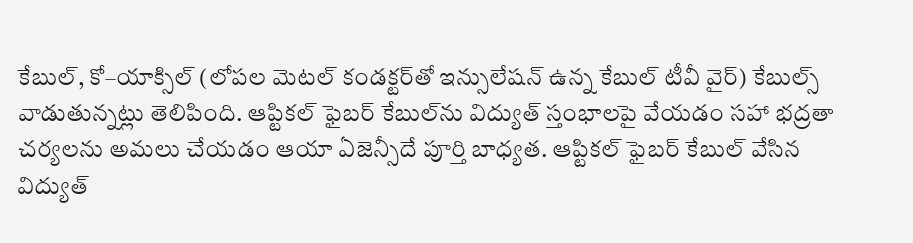కేబుల్, కో–యాక్సిల్‌ (లోపల మెటల్‌ కండక్టర్‌తో ఇన్సులేషన్‌ ఉన్న కేబుల్‌ టీవీ వైర్‌) కేబుల్స్‌ వాడుతున్నట్లు తెలిపింది. ఆప్టికల్‌ ఫైబర్‌ కేబుల్‌ను విద్యుత్‌ స్తంభాలపై వేయడం సహా భద్రతా చర్యలను అమలు చేయడం ఆయా ఏజెన్సీదే పూర్తి బాధ్యత. ఆప్టికల్‌ ఫైబర్‌ కేబుల్‌ వేసిన విద్యుత్‌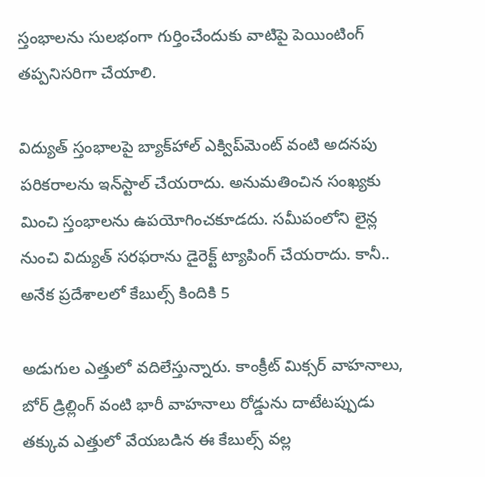స్తంభాలను సులభంగా గుర్తించేందుకు వాటిపై పెయింటింగ్‌ తప్పనిసరిగా చేయాలి.

విద్యుత్‌ స్తంభాలపై బ్యాక్‌హాల్‌ ఎక్విప్‌మెంట్‌ వంటి అదనపు పరికరాలను ఇన్‌స్టాల్‌ చేయరాదు. అనుమతించిన సంఖ్యకు
మించి స్తంభాలను ఉపయోగించకూడదు. సమీపంలోని లైన్ల నుంచి విద్యుత్‌ సరఫరాను డైరెక్ట్‌ ట్యాపింగ్‌ చేయరాదు. కానీ.. అనేక ప్రదేశాలలో కేబుల్స్‌ కిందికి 5

అడుగుల ఎత్తులో వదిలేస్తున్నారు. కాంక్రీట్‌ మిక్సర్‌ వాహనాలు, బోర్‌ డ్రిల్లింగ్‌ వంటి భారీ వాహనాలు రోడ్డును దాటేటప్పుడు తక్కువ ఎత్తులో వేయబడిన ఈ కేబుల్స్‌ వల్ల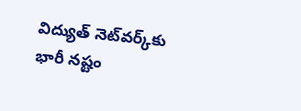విద్యుత్‌ నెట్‌వర్క్‌కు భారీ నష్టం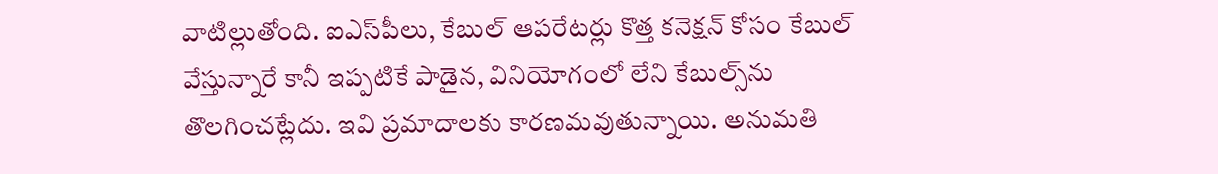వాటిల్లుతోంది. ఐఎస్‌పీలు, కేబుల్‌ ఆపరేటర్లు కొత్త కనెక్షన్‌ కోసం కేబుల్‌ వేస్తున్నారే కానీ ఇప్పటికే పాడైన, వినియోగంలో లేని కేబుల్స్‌ను తొలగించట్లేదు. ఇవి ప్రమాదాలకు కారణమవుతున్నాయి. అనుమతి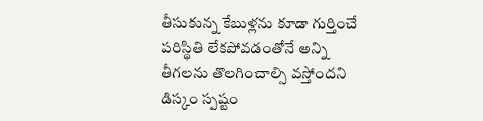తీసుకున్న కేబుళ్లను కూడా గుర్తించే పరిస్థితి లేకపోవడంతోనే అన్ని తీగలను తొలగించాల్సి వస్తోందని డిస్కం స్పష్టం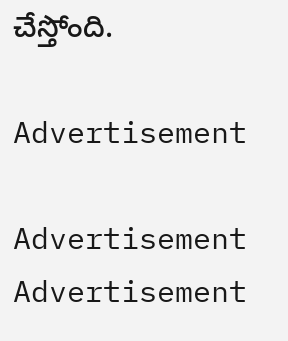చేస్తోంది.

Advertisement

Advertisement
Advertisement